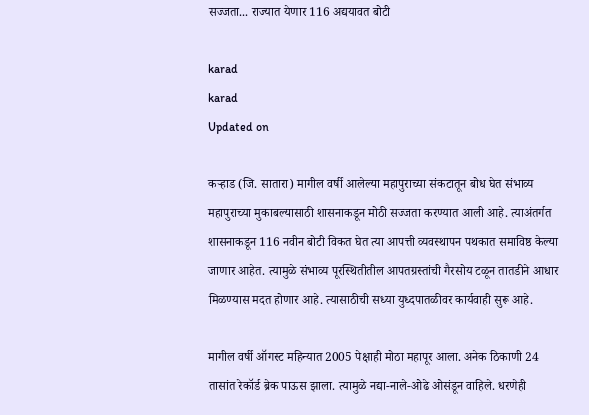सज्जता... राज्यात येणार 116 अद्ययावत बोटी

karad
karad
Updated on

कऱ्हाड (जि. सातारा) मागील वर्षी आलेल्या महापुराच्या संकटातून बोध घेत संभाव्य महापुराच्या मुकाबल्यासाठी शासनाकडून मोठी सज्जता करण्यात आली आहे. त्याअंतर्गत शासनाकडून 116 नवीन बोटी विकत घेत त्या आपत्ती व्यवस्थापन पथकात समाविष्ठ केल्या जाणार आहेत. त्यामुळे संभाव्य पूरस्थितीतील आपतग्रस्तांची गैरसोय टळून तातडीने आधार मिळण्यास मदत होणार आहे. त्यासाठीची सध्या युध्दपातळीवर कार्यवाही सुरू आहे.

मागील वर्षी ऑगस्ट महिन्यात 2005 पेक्षाही मोठा महापूर आला. अनेक ठिकाणी 24 तासांत रेकॉर्ड ब्रेक पाऊस झाला. त्यामुळे नद्या-नाले-ओढे ओसंडून वाहिले. धरणेही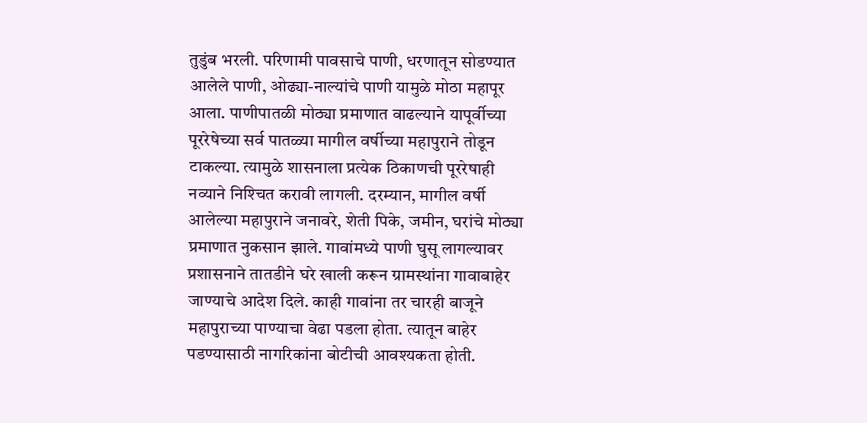तुडुंब भरली. परिणामी पावसाचे पाणी, धरणातून सोडण्यात आलेले पाणी, ओढ्या-नाल्यांचे पाणी यामुळे मोठा महापूर आला. पाणीपातळी मोठ्या प्रमाणात वाढल्याने यापूर्वीच्या पूररेषेच्या सर्व पातळ्या मागील वर्षीच्या महापुराने तोडून टाकल्या. त्यामुळे शासनाला प्रत्येक ठिकाणची पूररेषाही नव्याने निश्‍चित करावी लागली. दरम्यान, मागील वर्षी आलेल्या महापुराने जनावरे, शेती पिके, जमीन, घरांचे मोठ्या प्रमाणात नुकसान झाले. गावांमध्ये पाणी घुसू लागल्यावर प्रशासनाने तातडीने घरे खाली करून ग्रामस्थांना गावाबाहेर जाण्याचे आदेश दिले. काही गावांना तर चारही बाजूने महापुराच्या पाण्याचा वेढा पडला होता. त्यातून बाहेर पडण्यासाठी नागरिकांना बोटीची आवश्‍यकता होती.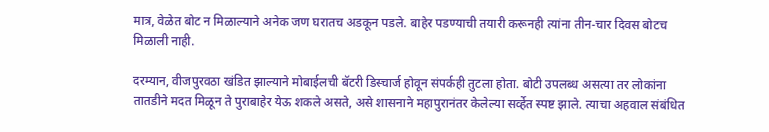मात्र, वेळेत बोट न मिळाल्याने अनेक जण घरातच अडकून पडले. बाहेर पडण्याची तयारी करूनही त्यांना तीन-चार दिवस बोटच मिळाली नाही.

दरम्यान, वीजपुरवठा खंडित झाल्याने मोबाईलची बॅटरी डिस्चार्ज होवून संपर्कही तुटला होता. बोटी उपलब्ध असत्या तर लोकांना तातडीने मदत मिळून ते पुराबाहेर येऊ शकले असते, असे शासनाने महापुरानंतर केलेल्या सर्व्हेत स्पष्ट झाले. त्याचा अहवाल संबंधित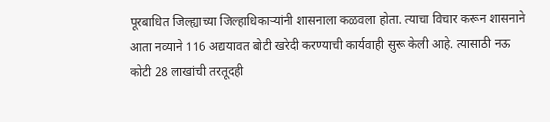पूरबाधित जिल्ह्याच्या जिल्हाधिकाऱ्यांनी शासनाला कळवला होता. त्याचा विचार करून शासनाने आता नव्याने 116 अद्ययावत बोटी खरेदी करण्याची कार्यवाही सुरू केली आहे. त्यासाठी नऊ कोटी 28 लाखांची तरतूदही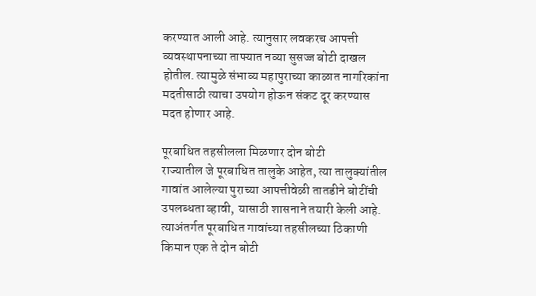करण्यात आली आहे. त्यानुसार लवकरच आपत्ती व्यवस्थापनाच्या ताफ्यात नव्या सुसज्ज बोटी दाखल होतील. त्यामुळे संभाव्य महापुराच्या काळात नागरिकांना मदतीसाठी त्याचा उपयोग होऊन संकट दूर करण्यास मदत होणार आहे.

पूरबाधित तहसीलला मिळणार दोन बोटी
राज्यातील जे पूरबाधित तालुके आहेत, त्या तालुक्‍यांतील गावांत आलेल्या पुराच्या आपत्तीवेळी तातडीने बोटींची उपलब्धता व्हावी, यासाठी शासनाने तयारी केली आहे. त्याअंतर्गत पूरबाधित गावांच्या तहसीलच्या ठिकाणी किमान एक ते दोन बोटी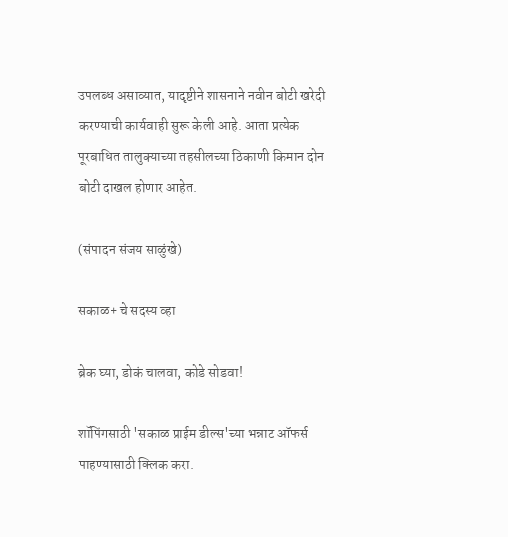उपलब्ध असाव्यात, यादृष्टीने शासनाने नवीन बोटी खरेदी करण्याची कार्यवाही सुरू केली आहे. आता प्रत्येक पूरबाधित तालुक्‍याच्या तहसीलच्या ठिकाणी किमान दोन बोटी दाखल होणार आहेत.

(संपादन संजय साळुंखे)

सकाळ+ चे सदस्य व्हा

ब्रेक घ्या, डोकं चालवा, कोडे सोडवा!

शॉपिंगसाठी 'सकाळ प्राईम डील्स'च्या भन्नाट ऑफर्स पाहण्यासाठी क्लिक करा.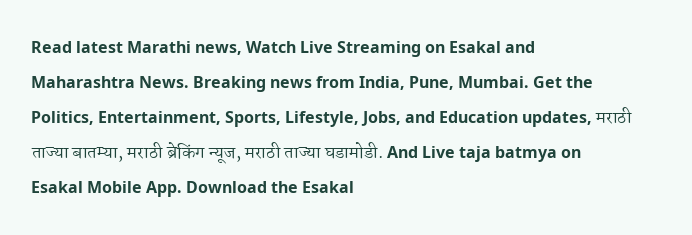Read latest Marathi news, Watch Live Streaming on Esakal and Maharashtra News. Breaking news from India, Pune, Mumbai. Get the Politics, Entertainment, Sports, Lifestyle, Jobs, and Education updates, मराठी ताज्या बातम्या, मराठी ब्रेकिंग न्यूज, मराठी ताज्या घडामोडी. And Live taja batmya on Esakal Mobile App. Download the Esakal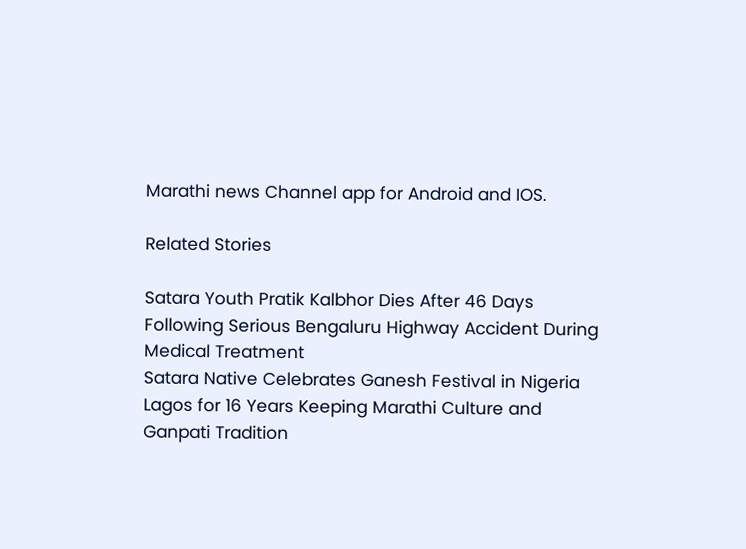Marathi news Channel app for Android and IOS.

Related Stories

Satara Youth Pratik Kalbhor Dies After 46 Days Following Serious Bengaluru Highway Accident During Medical Treatment
Satara Native Celebrates Ganesh Festival in Nigeria Lagos for 16 Years Keeping Marathi Culture and Ganpati Tradition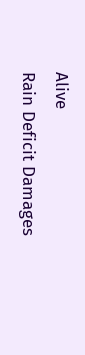Alive
Rain Deficit Damages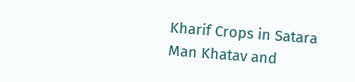Kharif Crops in Satara Man Khatav and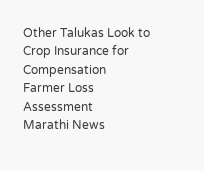Other Talukas Look to Crop Insurance for Compensation
Farmer Loss Assessment
Marathi News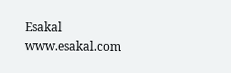Esakal
www.esakal.com